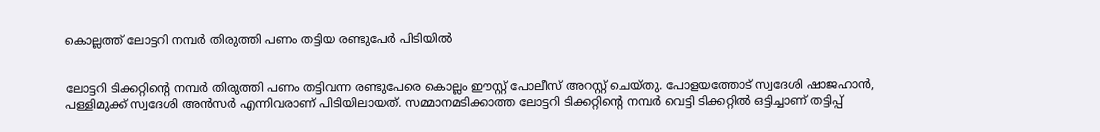കൊല്ലത്ത് ലോട്ടറി നമ്പര്‍ തിരുത്തി പണം തട്ടിയ രണ്ടുപേര്‍ പിടിയില്‍


ലോട്ടറി ടിക്കറ്റിന്റെ നമ്പര്‍ തിരുത്തി പണം തട്ടിവന്ന രണ്ടുപേരെ കൊല്ലം ഈസ്റ്റ് പോലീസ് അറസ്റ്റ് ചെയ്തു. പോളയത്തോട് സ്വദേശി ഷാജഹാന്‍, പള്ളിമുക്ക് സ്വദേശി അന്‍സര്‍ എന്നിവരാണ് പിടിയിലായത്. സമ്മാനമടിക്കാത്ത ലോട്ടറി ടിക്കറ്റിന്റെ നമ്പര്‍ വെട്ടി ടിക്കറ്റില്‍ ഒട്ടിച്ചാണ് തട്ടിപ്പ്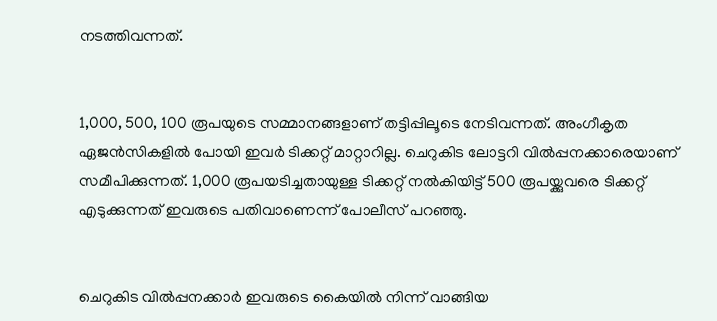നടത്തിവന്നത്.


1,000, 500, 100 രൂപയുടെ സമ്മാനങ്ങളാണ് തട്ടിപ്പിലൂടെ നേടിവന്നത്. അംഗീകൃത ഏജന്‍സികളില്‍ പോയി ഇവര്‍ ടിക്കറ്റ് മാറ്റാറില്ല. ചെറുകിട ലോട്ടറി വില്‍പ്പനക്കാരെയാണ് സമീപിക്കുന്നത്. 1,000 രൂപയടിച്ചതായുള്ള ടിക്കറ്റ് നല്‍കിയിട്ട് 500 രൂപയ്ക്കുവരെ ടിക്കറ്റ് എടുക്കുന്നത് ഇവരുടെ പതിവാണെന്ന് പോലീസ് പറഞ്ഞു.


ചെറുകിട വില്‍പ്പനക്കാര്‍ ഇവരുടെ കൈയില്‍ നിന്ന് വാങ്ങിയ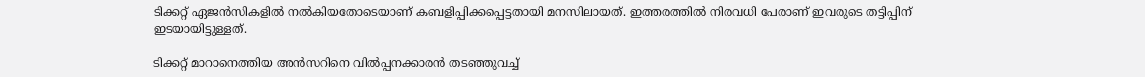ടിക്കറ്റ് ഏജന്‍സികളില്‍ നല്‍കിയതോടെയാണ് കബളിപ്പിക്കപ്പെട്ടതായി മനസിലായത്. ഇത്തരത്തില്‍ നിരവധി പേരാണ് ഇവരുടെ തട്ടിപ്പിന് ഇടയായിട്ടുള്ളത്.

ടിക്കറ്റ് മാറാനെത്തിയ അന്‍സറിനെ വില്‍പ്പനക്കാരന്‍ തടഞ്ഞുവച്ച്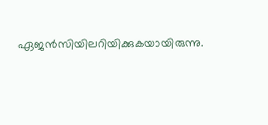ഏജന്‍സിയിലറിയിക്കുകയായിരുന്നു.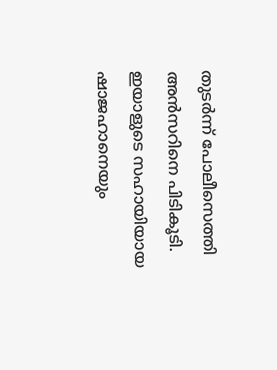തുടര്‍ന്ന് പോലീസെത്തി അന്‍സറിനെ പിടികൂടി. ഇയാളുടെ സഹായിയായ ഷാജഹാനെയും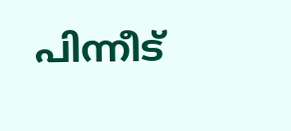പിന്നീട്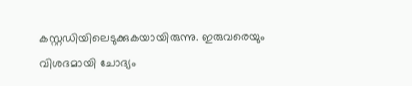കസ്റ്റഡിയിലെടുക്കുകയായിരുന്നു. ഇരുവരെയും വിശദമായി ചോദ്യം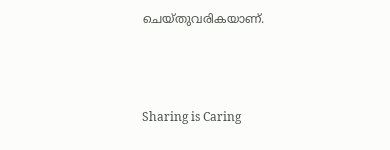ചെയ്തുവരികയാണ്.



Sharing is Caring